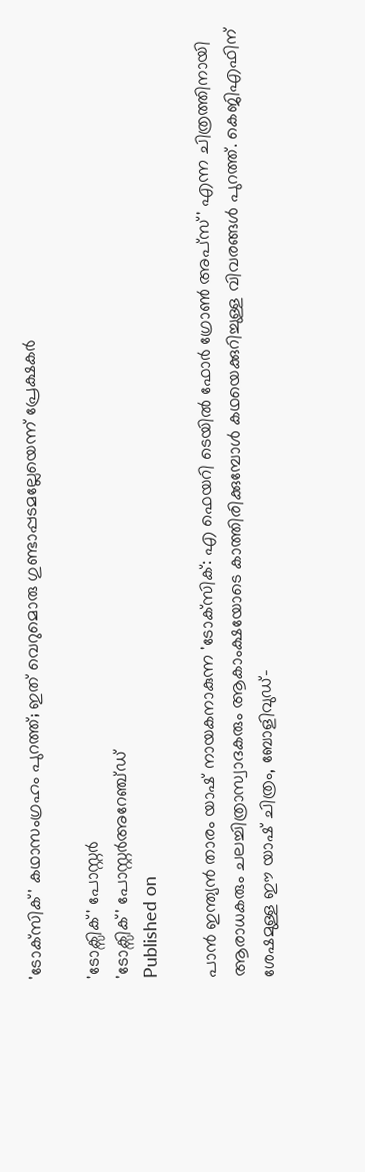'ടോക്‌സിക്' കഥാസംഗ്രഹം പുറത്ത്; ഇത് വെറുമൊരു ഗുണ്ടാപ്പടമല്ലേയെന്ന് പ്രേക്ഷകർ

'ടോക്സിക്' പോസ്റ്റർ
'ടോക്സിക്' പോസ്റ്റർഅറേഞ്ച്ഡ്
Published on

പാന്‍ ഇന്ത്യന്‍ താരം യാഷ് നായകനാകുന്ന 'ടോക്‌സിക്: എ ഫെയറി ടെയില്‍ ഫോര്‍ ഗ്രോണ്‍ അപ്സ്' എന്ന ചിത്രത്തിനായി ആരാധകരും ചലച്ചിത്രാസ്വാദകരും ആകാംക്ഷയോടെ കാത്തിരിക്കുമ്പോള്‍ കഥയെക്കുറിച്ചുള്ള വിവരങ്ങൾ പുറത്ത്. കെജിഎഫിന് ശേഷമുള്ള ഈ യാഷ് ചിത്രം, ബോളിവുഡ്-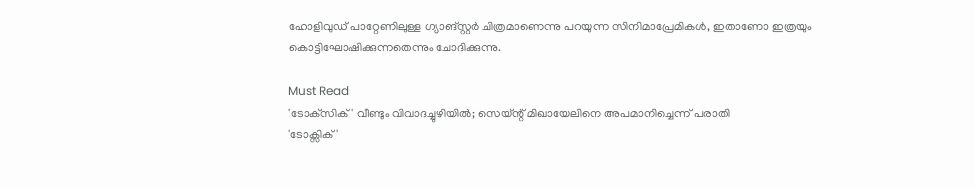ഹോളിവുഡ് പാറ്റേണിലുള്ള ഗ്യാങ്സ്റ്റര്‍ ചിത്രമാണെന്നു പറയുന്ന സിനിമാപ്രേമികൾ, ഇതാണോ ഇത്രയും കൊട്ടിഘോഷിക്കുന്നതെന്നും ചോദിക്കുന്നു.

Must Read
'ടോക്‌സിക്' വീണ്ടും വിവാദച്ചുഴിയില്‍; സെയ്ന്റ് മിഖായേലിനെ അപമാനിച്ചെന്ന് പരാതി
'ടോക്സിക്'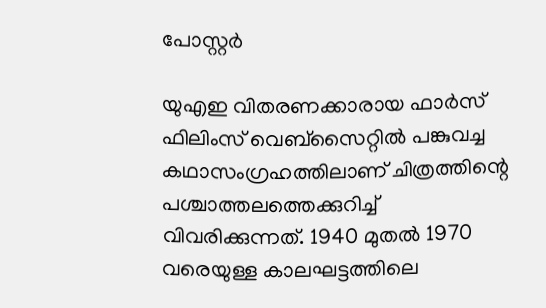പോസ്റ്റർ

യുഎഇ വിതരണക്കാരായ ഫാര്‍സ് ഫിലിംസ് വെബ്‌സൈറ്റില്‍ പങ്കുവച്ച കഥാസംഗ്രഹത്തിലാണ് ചിത്രത്തിന്റെ പശ്ചാത്തലത്തെക്കുറിച്ച് വിവരിക്കുന്നത്. 1940 മുതല്‍ 1970 വരെയുള്ള കാലഘട്ടത്തിലെ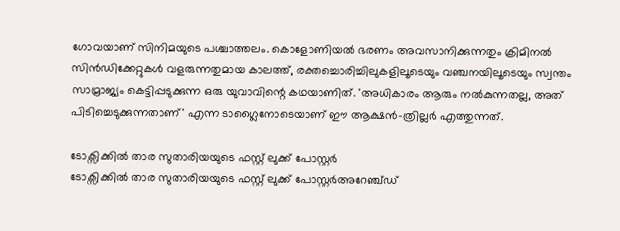ഗോവയാണ് സിനിമയുടെ പശ്ചാത്തലം. കൊളോണിയല്‍ ഭരണം അവസാനിക്കുന്നതും ക്രിമിനല്‍ സിന്‍ഡിക്കേറ്റുകള്‍ വളരുന്നതുമായ കാലത്ത്, രക്തച്ചൊരിച്ചിലുകളിലൂടെയും വഞ്ചനയിലൂടെയും സ്വന്തം സാമ്രാജ്യം കെട്ടിപ്പടുക്കുന്ന ഒരു യുവാവിന്റെ കഥയാണിത്. 'അധികാരം ആരും നല്‍കുന്നതല്ല, അത് പിടിച്ചെടുക്കുന്നതാണ്' എന്ന ടാഗ്ലൈനോടെയാണ് ഈ ആക്ഷന്‍-ത്രില്ലര്‍ എത്തുന്നത്.

ടോക്സിക്കിൽ താര സുതാരിയയുടെ ഫസ്റ്റ് ലുക്ക് പോസ്റ്റർ
ടോക്സിക്കിൽ താര സുതാരിയയുടെ ഫസ്റ്റ് ലുക്ക് പോസ്റ്റർഅറേഞ്ച്ഡ്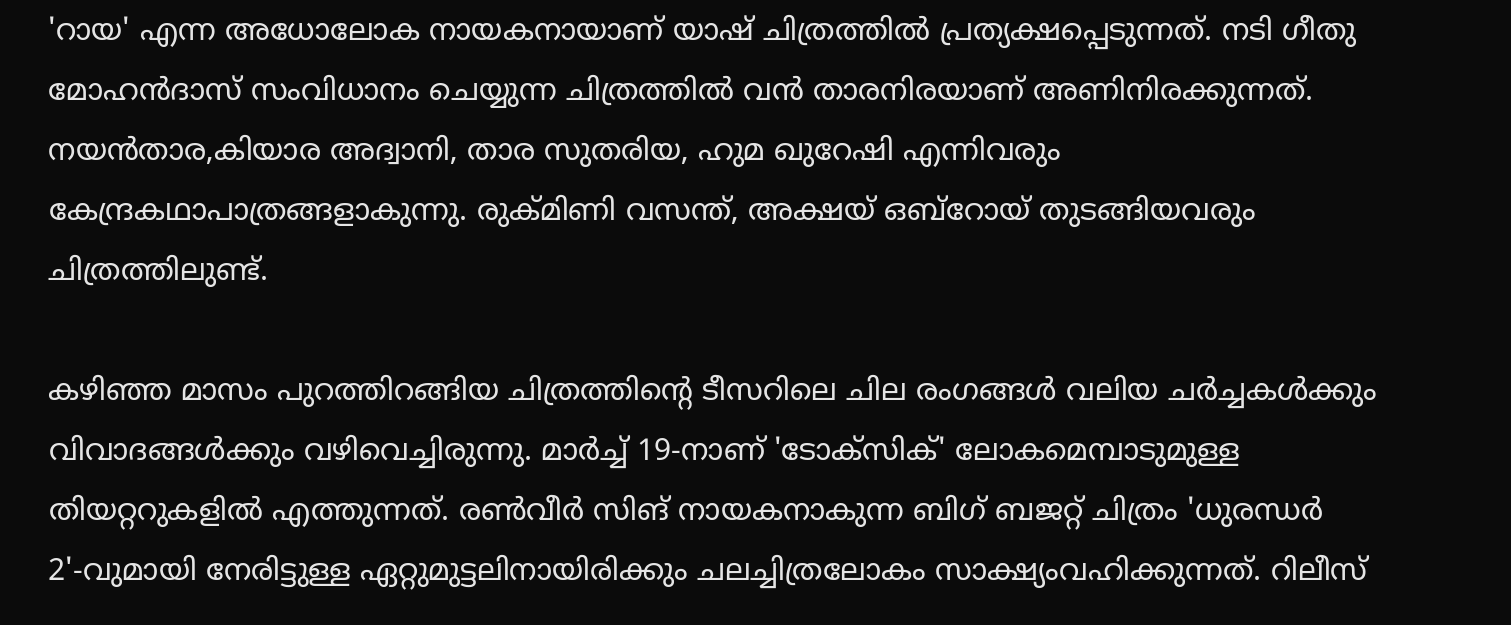'റായ' എന്ന അധോലോക നായകനായാണ് യാഷ് ചിത്രത്തില്‍ പ്രത്യക്ഷപ്പെടുന്നത്. നടി ഗീതു മോഹന്‍ദാസ് സംവിധാനം ചെയ്യുന്ന ചിത്രത്തില്‍ വന്‍ താരനിരയാണ് അണിനിരക്കുന്നത്. നയന്‍താര,കിയാര അദ്വാനി, താര സുതരിയ, ഹുമ ഖുറേഷി എന്നിവരും കേന്ദ്രകഥാപാത്രങ്ങളാകുന്നു. രുക്മിണി വസന്ത്, അക്ഷയ് ഒബ്‌റോയ് തുടങ്ങിയവരും ചിത്രത്തിലുണ്ട്.

കഴിഞ്ഞ മാസം പുറത്തിറങ്ങിയ ചിത്രത്തിന്റെ ടീസറിലെ ചില രംഗങ്ങള്‍ വലിയ ചര്‍ച്ചകള്‍ക്കും വിവാദങ്ങള്‍ക്കും വഴിവെച്ചിരുന്നു. മാര്‍ച്ച് 19-നാണ് 'ടോക്‌സിക്' ലോകമെമ്പാടുമുള്ള തിയറ്ററുകളില്‍ എത്തുന്നത്. രണ്‍വീര്‍ സിങ് നായകനാകുന്ന ബിഗ് ബജറ്റ് ചിത്രം 'ധുരന്ധര്‍ 2'-വുമായി നേരിട്ടുള്ള ഏറ്റുമുട്ടലിനായിരിക്കും ചലച്ചിത്രലോകം സാക്ഷ്യംവഹിക്കുന്നത്. റിലീസ്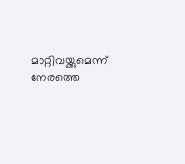മാറ്റിവയ്ക്കുമെന്ന് നേരത്തെ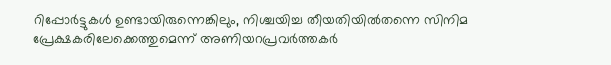റിപ്പോര്‍ട്ടുകള്‍ ഉണ്ടായിരുന്നെങ്കിലും, നിശ്ചയിച്ച തീയതിയില്‍തന്നെ സിനിമ പ്രേക്ഷകരിലേക്കെത്തുമെന്ന് അണിയറപ്രവര്‍ത്തകര്‍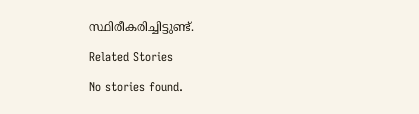സ്ഥിരീകരിച്ചിട്ടുണ്ട്.

Related Stories

No stories found.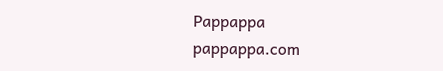Pappappa
pappappa.com